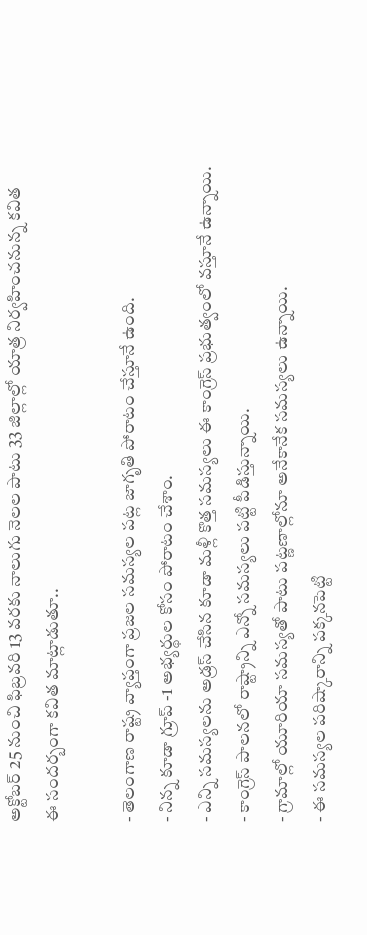అక్టోబర్ 25 నుంచి ఫిబ్రవరి 13 వరకు నాలుగు నెలల పాటు 33 జిల్లాల్లో యాత్ర నిర్వహించనున్న కవిత
ఈ సందర్బంగా కవిత మాట్లాడుతూ..

- తెలంగాణ రాష్ట్ర వ్యాప్తంగా ప్రజల సమస్యల పట్ల జాగృతి పోరాటం చేస్తూనే ఉంది.
- నిన్న కూడా గ్రూప్ -1 అభ్యర్థుల కోసం పోరాటం చేశాం.
- ఎన్ని సమస్యలను అడ్రస్ చేసిన కూడా మళ్లీ కొత్త సమస్యలు ఈ కాంగ్రెస్ ప్రభుత్వంలో వస్తూనే ఉన్నాయి.
- కాంగ్రెస్ పాలనలో రాష్ట్రాన్ని ఎన్నో సమస్యలు పట్టి పీడిస్తున్నాయి.
- గ్రామాల్లో యూరియా సమస్యతో పాటు పట్ణణాల్లోనూ అనేకానేక సమస్యలు ఉన్నాయి.
- ఈ సమస్యల పరిష్కారాన్ని పక్కనపెట్టి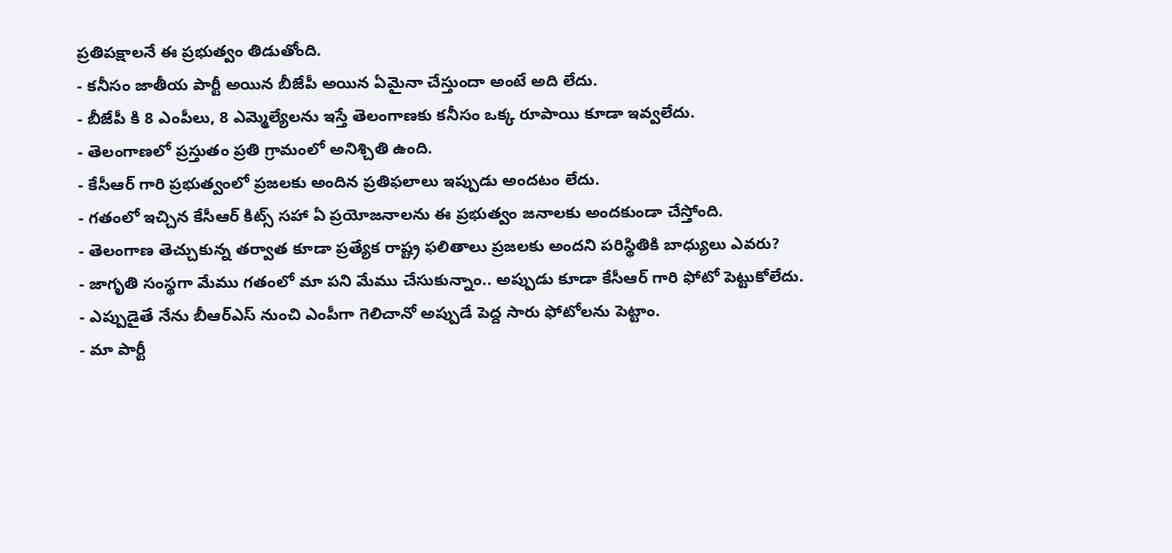ప్రతిపక్షాలనే ఈ ప్రభుత్వం తిడుతోంది.
- కనీసం జాతీయ పార్టీ అయిన బీజేపీ అయిన ఏమైనా చేస్తుందా అంటే అది లేదు.
- బీజేపీ కి 8 ఎంపీలు, 8 ఎమ్మెల్యేలను ఇస్తే తెలంగాణకు కనీసం ఒక్క రూపాయి కూడా ఇవ్వలేదు.
- తెలంగాణలో ప్రస్తుతం ప్రతి గ్రామంలో అనిశ్చితి ఉంది.
- కేసీఆర్ గారి ప్రభుత్వంలో ప్రజలకు అందిన ప్రతిఫలాలు ఇప్పుడు అందటం లేదు.
- గతంలో ఇచ్చిన కేసీఆర్ కిట్స్ సహా ఏ ప్రయోజనాలను ఈ ప్రభుత్వం జనాలకు అందకుండా చేస్తోంది.
- తెలంగాణ తెచ్చుకున్న తర్వాత కూడా ప్రత్యేక రాష్ట్ర ఫలితాలు ప్రజలకు అందని పరిస్థితికి బాధ్యులు ఎవరు?
- జాగృతి సంస్థగా మేము గతంలో మా పని మేము చేసుకున్నాం.. అప్పుడు కూడా కేసీఆర్ గారి ఫోటో పెట్టుకోలేదు.
- ఎప్పుడైతే నేను బీఆర్ఎస్ నుంచి ఎంపీగా గెలిచానో అప్పుడే పెద్ద సారు ఫోటోలను పెట్టాం.
- మా పార్టీ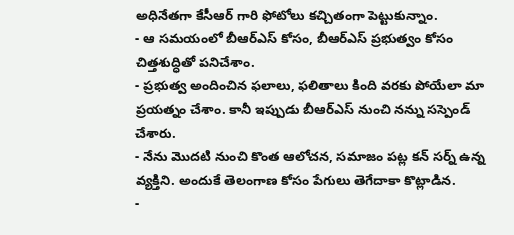అధినేతగా కేసీఆర్ గారి ఫోటోలు కచ్చితంగా పెట్టుకున్నాం.
- ఆ సమయంలో బీఆర్ఎస్ కోసం, బీఆర్ఎస్ ప్రభుత్వం కోసం చిత్తశుద్ధితో పనిచేశాం.
- ప్రభుత్వ అందించిన ఫలాలు, ఫలితాలు కింది వరకు పోయేలా మా ప్రయత్నం చేశాం. కానీ ఇప్పుడు బీఆర్ఎస్ నుంచి నన్ను సస్పెండ్ చేశారు.
- నేను మొదటి నుంచి కొంత ఆలోచన, సమాజం పట్ల కన్ సర్న్ ఉన్న వ్యక్తిని. అందుకే తెలంగాణ కోసం పేగులు తెగేదాకా కొట్లాడిన.
-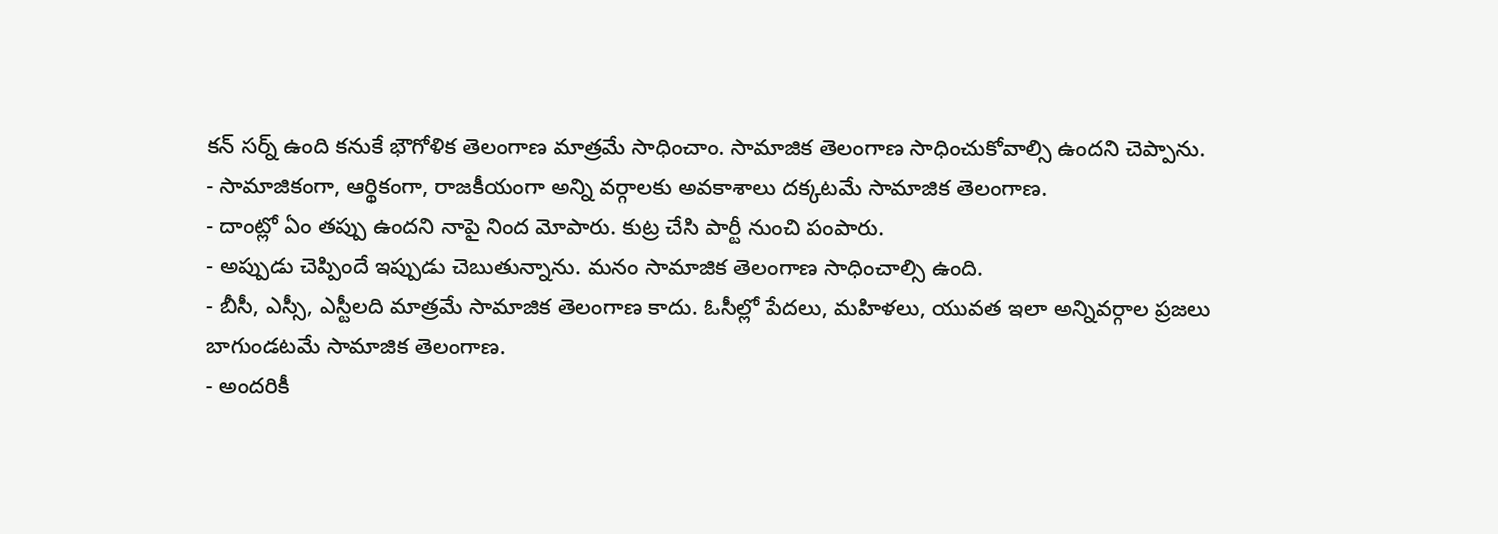కన్ సర్న్ ఉంది కనుకే భౌగోళిక తెలంగాణ మాత్రమే సాధించాం. సామాజిక తెలంగాణ సాధించుకోవాల్సి ఉందని చెప్పాను.
- సామాజికంగా, ఆర్థికంగా, రాజకీయంగా అన్ని వర్గాలకు అవకాశాలు దక్కటమే సామాజిక తెలంగాణ.
- దాంట్లో ఏం తప్పు ఉందని నాపై నింద మోపారు. కుట్ర చేసి పార్టీ నుంచి పంపారు.
- అప్పుడు చెప్పిందే ఇప్పుడు చెబుతున్నాను. మనం సామాజిక తెలంగాణ సాధించాల్సి ఉంది.
- బీసీ, ఎస్సీ, ఎస్టీలది మాత్రమే సామాజిక తెలంగాణ కాదు. ఓసీల్లో పేదలు, మహిళలు, యువత ఇలా అన్నివర్గాల ప్రజలు బాగుండటమే సామాజిక తెలంగాణ.
- అందరికీ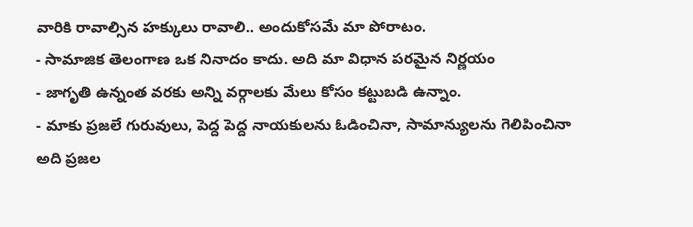వారికి రావాల్సిన హక్కులు రావాలి.. అందుకోసమే మా పోరాటం.
- సామాజిక తెలంగాణ ఒక నినాదం కాదు. అది మా విధాన పరమైన నిర్ణయం
- జాగృతి ఉన్నంత వరకు అన్ని వర్గాలకు మేలు కోసం కట్టుబడి ఉన్నాం.
- మాకు ప్రజలే గురువులు, పెద్ద పెద్ద నాయకులను ఓడించినా, సామాన్యులను గెలిపించినా అది ప్రజల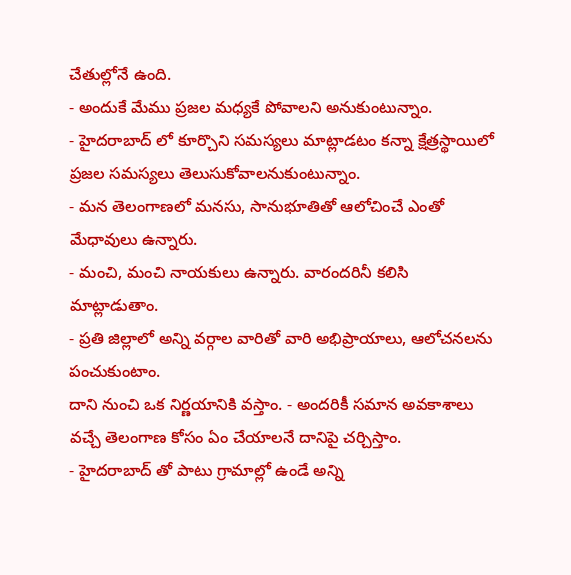చేతుల్లోనే ఉంది.
- అందుకే మేము ప్రజల మధ్యకే పోవాలని అనుకుంటున్నాం.
- హైదరాబాద్ లో కూర్చొని సమస్యలు మాట్లాడటం కన్నా క్షేత్రస్థాయిలో ప్రజల సమస్యలు తెలుసుకోవాలనుకుంటున్నాం.
- మన తెలంగాణలో మనసు, సానుభూతితో ఆలోచించే ఎంతో మేధావులు ఉన్నారు.
- మంచి, మంచి నాయకులు ఉన్నారు. వారందరినీ కలిసి మాట్లాడుతాం.
- ప్రతి జిల్లాలో అన్ని వర్గాల వారితో వారి అభిప్రాయాలు, ఆలోచనలను పంచుకుంటాం.
దాని నుంచి ఒక నిర్ణయానికి వస్తాం. - అందరికీ సమాన అవకాశాలు వచ్చే తెలంగాణ కోసం ఏం చేయాలనే దానిపై చర్చిస్తాం.
- హైదరాబాద్ తో పాటు గ్రామాల్లో ఉండే అన్ని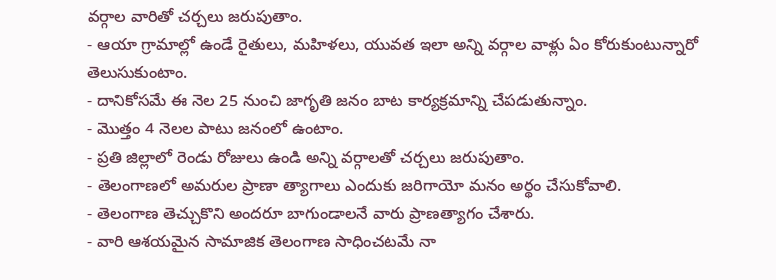వర్గాల వారితో చర్చలు జరుపుతాం.
- ఆయా గ్రామాల్లో ఉండే రైతులు, మహిళలు, యువత ఇలా అన్ని వర్గాల వాళ్లు ఏం కోరుకుంటున్నారో తెలుసుకుంటాం.
- దానికోసమే ఈ నెల 25 నుంచి జాగృతి జనం బాట కార్యక్రమాన్ని చేపడుతున్నాం.
- మొత్తం 4 నెలల పాటు జనంలో ఉంటాం.
- ప్రతి జిల్లాలో రెండు రోజులు ఉండి అన్ని వర్గాలతో చర్చలు జరుపుతాం.
- తెలంగాణలో అమరుల ప్రాణా త్యాగాలు ఎందుకు జరిగాయో మనం అర్థం చేసుకోవాలి.
- తెలంగాణ తెచ్చుకొని అందరూ బాగుండాలనే వారు ప్రాణత్యాగం చేశారు.
- వారి ఆశయమైన సామాజిక తెలంగాణ సాధించటమే నా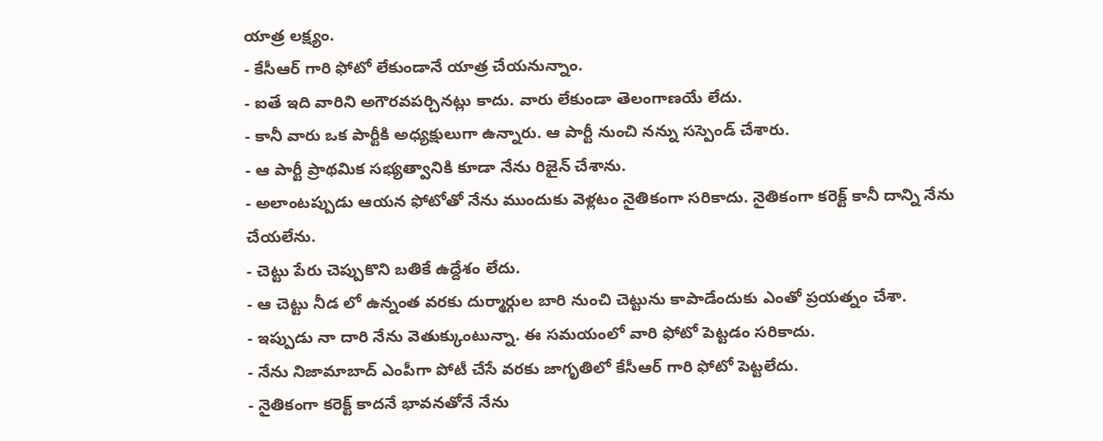యాత్ర లక్ష్యం.
- కేసీఆర్ గారి ఫోటో లేకుండానే యాత్ర చేయనున్నాం.
- ఐతే ఇది వారిని అగౌరవపర్చినట్లు కాదు. వారు లేకుండా తెలంగాణయే లేదు.
- కానీ వారు ఒక పార్టీకి అధ్యక్షులుగా ఉన్నారు. ఆ పార్టీ నుంచి నన్ను సస్పెండ్ చేశారు.
- ఆ పార్టీ ప్రాథమిక సభ్యత్వానికి కూడా నేను రిజైన్ చేశాను.
- అలాంటప్పుడు ఆయన ఫోటోతో నేను ముందుకు వెళ్లటం నైతికంగా సరికాదు. నైతికంగా కరెక్ట్ కానీ దాన్ని నేను చేయలేను.
- చెట్టు పేరు చెప్పుకొని బతికే ఉద్దేశం లేదు.
- ఆ చెట్టు నీడ లో ఉన్నంత వరకు దుర్మార్గుల బారి నుంచి చెట్టును కాపాడేందుకు ఎంతో ప్రయత్నం చేశా.
- ఇప్పుడు నా దారి నేను వెతుక్కుంటున్నా. ఈ సమయంలో వారి ఫోటో పెట్టడం సరికాదు.
- నేను నిజామాబాద్ ఎంపీగా పోటీ చేసే వరకు జాగృతిలో కేసీఆర్ గారి ఫోటో పెట్టలేదు.
- నైతికంగా కరెక్ట్ కాదనే భావనతోనే నేను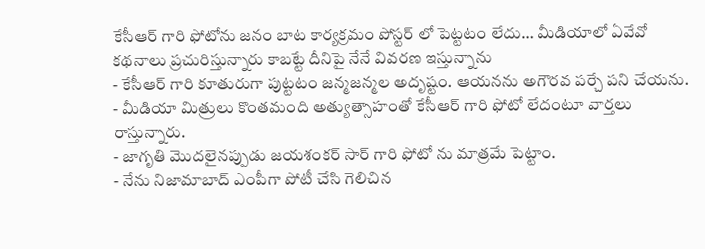కేసీఆర్ గారి ఫోటోను జనం బాట కార్యక్రమం పోస్టర్ లో పెట్టటం లేదు… మీడియాలో ఏవేవో కథనాలు ప్రచురిస్తున్నారు కాబట్టే దీనిపై నేనే వివరణ ఇస్తున్నాను
- కేసీఆర్ గారి కూతురుగా పుట్టటం జన్మజన్మల అదృష్టం. ఆయనను అగౌరవ పర్చే పని చేయను.
- మీడియా మిత్రులు కొంతమంది అత్యుత్సాహంతో కేసీఆర్ గారి ఫోటో లేదంటూ వార్తలు రాస్తున్నారు.
- జాగృతి మొదలైనప్పుడు జయశంకర్ సార్ గారి ఫోటో ను మాత్రమే పెట్టాం.
- నేను నిజామాబాద్ ఎంపీగా పోటీ చేసి గెలిచిన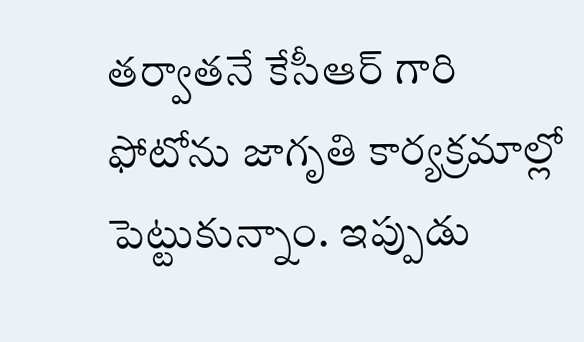తర్వాతనే కేసీఆర్ గారి ఫోటోను జాగృతి కార్యక్రమాల్లో పెట్టుకున్నాం. ఇప్పుడు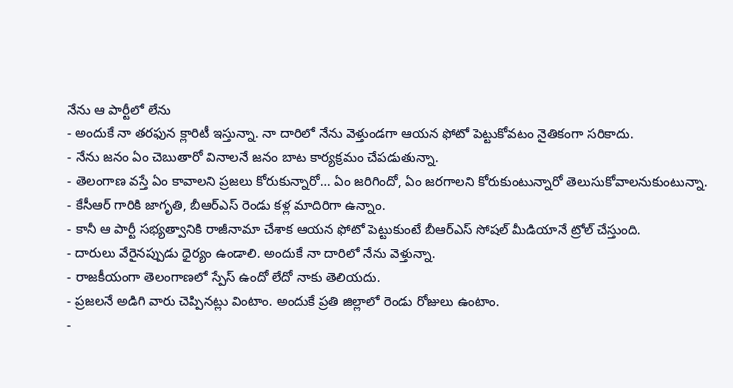నేను ఆ పార్టీలో లేను
- అందుకే నా తరఫున క్లారిటీ ఇస్తున్నా. నా దారిలో నేను వెళ్తుండగా ఆయన ఫోటో పెట్టుకోవటం నైతికంగా సరికాదు.
- నేను జనం ఏం చెబుతారో వినాలనే జనం బాట కార్యక్రమం చేపడుతున్నా.
- తెలంగాణ వస్తే ఏం కావాలని ప్రజలు కోరుకున్నారో… ఏం జరిగిందో, ఏం జరగాలని కోరుకుంటున్నారో తెలుసుకోవాలనుకుంటున్నా.
- కేసీఆర్ గారికి జాగృతి, బీఆర్ఎస్ రెండు కళ్ల మాదిరిగా ఉన్నాం.
- కానీ ఆ పార్టీ సభ్యత్వానికి రాజీనామా చేశాక ఆయన ఫోటో పెట్టుకుంటే బీఆర్ఎస్ సోషల్ మీడియానే ట్రోల్ చేస్తుంది.
- దారులు వేరైనప్పుడు ధైర్యం ఉండాలి. అందుకే నా దారిలో నేను వెళ్తున్నా.
- రాజకీయంగా తెలంగాణలో స్పేస్ ఉందో లేదో నాకు తెలియదు.
- ప్రజలనే అడిగి వారు చెప్పినట్లు వింటాం. అందుకే ప్రతి జిల్లాలో రెండు రోజులు ఉంటాం.
-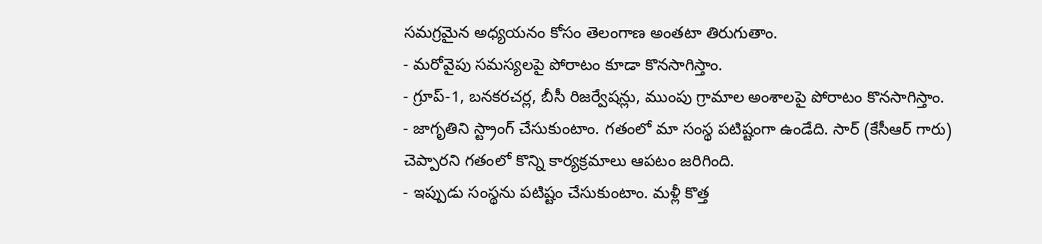సమగ్రమైన అధ్యయనం కోసం తెలంగాణ అంతటా తిరుగుతాం.
- మరోవైపు సమస్యలపై పోరాటం కూడా కొనసాగిస్తాం.
- గ్రూప్-1, బనకరచర్ల, బీసీ రిజర్వేషన్లు, ముంపు గ్రామాల అంశాలపై పోరాటం కొనసాగిస్తాం.
- జాగృతిని స్ట్రాంగ్ చేసుకుంటాం. గతంలో మా సంస్థ పటిష్టంగా ఉండేది. సార్ (కేసీఆర్ గారు) చెప్పారని గతంలో కొన్ని కార్యక్రమాలు ఆపటం జరిగింది.
- ఇప్పుడు సంస్థను పటిష్టం చేసుకుంటాం. మళ్లీ కొత్త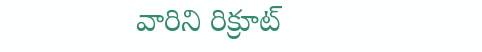వారిని రిక్రూట్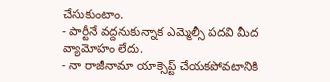చేసుకుంటాం.
- పార్టీనే వద్దనుకున్నాక ఎమ్మెల్సీ పదవి మీద వ్యామోహం లేదు.
- నా రాజీనామా యాక్సెప్ట్ చేయకపోవటానికి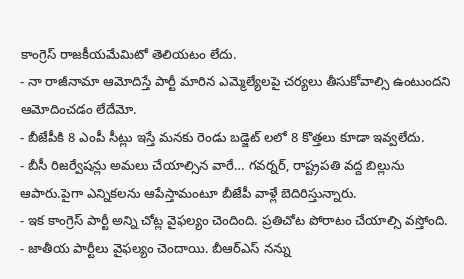కాంగ్రెస్ రాజకీయమేమిటో తెలియటం లేదు.
- నా రాజీనామా ఆమోదిస్తే పార్టీ మారిన ఎమ్మెల్యేలపై చర్యలు తీసుకోవాల్సి ఉంటుందని ఆమోదించడం లేదేమో.
- బీజేపీకి 8 ఎంపీ సీట్లు ఇస్తే మనకు రెండు బడ్జెట్ లలో 8 కొత్తలు కూడా ఇవ్వలేదు.
- బీసీ రిజర్వేషన్లు అమలు చేయాల్సిన వారే… గవర్నర్, రాష్ట్రపతి వద్ద బిల్లును ఆపారు.పైగా ఎన్నికలను ఆపేస్తామంటూ బీజేపీ వాళ్లే బెదిరిస్తున్నారు.
- ఇక కాంగ్రెస్ పార్టీ అన్ని చోట్ల వైఫల్యం చెందింది. ప్రతిచోట పోరాటం చేయాల్సి వస్తోంది.
- జాతీయ పార్టీలు వైఫల్యం చెందాయి. బీఆర్ఎస్ నన్ను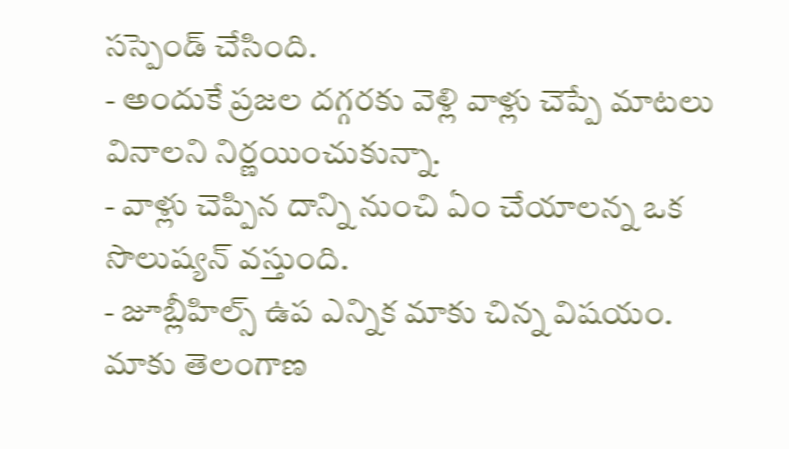సస్పెండ్ చేసింది.
- అందుకే ప్రజల దగ్గరకు వెళ్లి వాళ్లు చెప్పే మాటలు వినాలని నిర్ణయించుకున్నా.
- వాళ్లు చెప్పిన దాన్ని నుంచి ఏం చేయాలన్న ఒక సొలుష్యన్ వస్తుంది.
- జూబ్లీహిల్స్ ఉప ఎన్నిక మాకు చిన్న విషయం. మాకు తెలంగాణ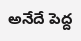అనేదే పెద్ద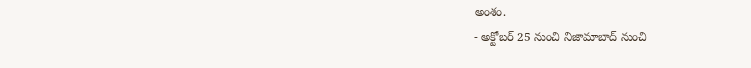అంశం.
- అక్టోబర్ 25 నుంచి నిజామాబాద్ నుంచి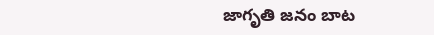జాగృతి జనం బాట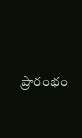ప్రారంభం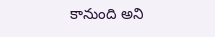కానుంది అని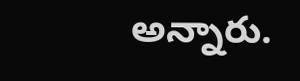అన్నారు.